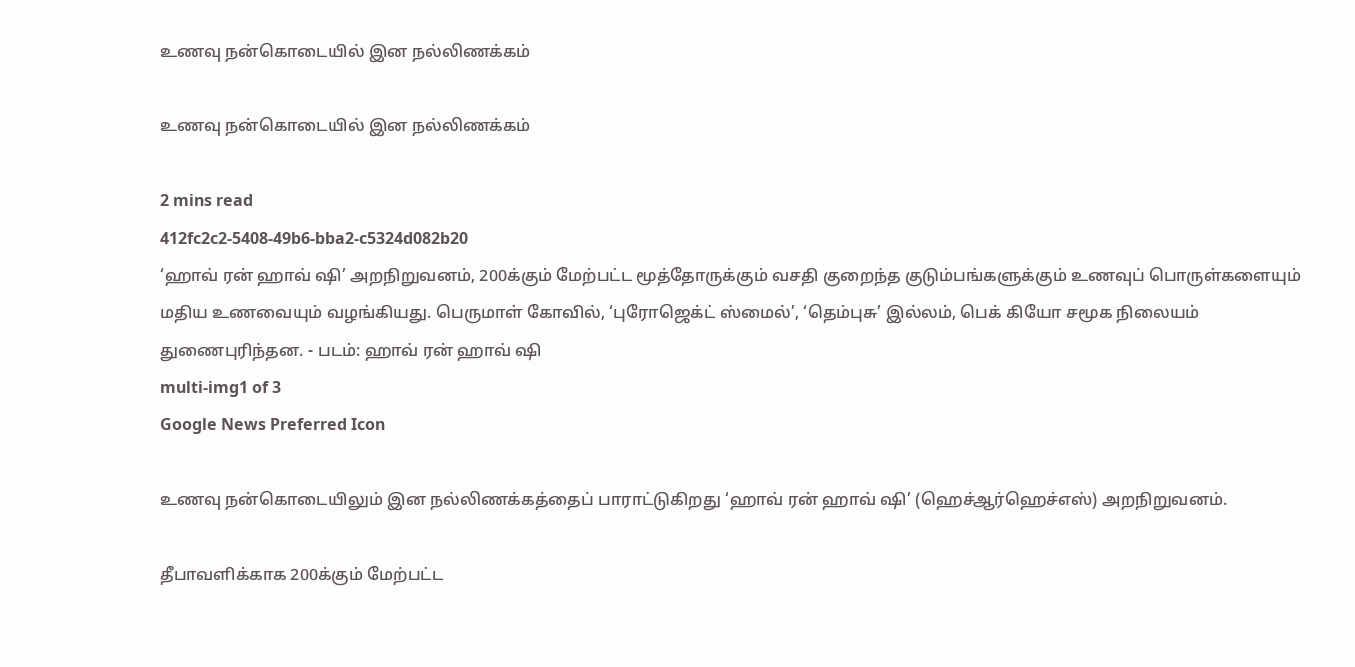உணவு நன்கொடையில் இன நல்லிணக்கம்

உணவு நன்கொடையில் இன நல்லிணக்கம்

2 mins read
412fc2c2-5408-49b6-bba2-c5324d082b20
‘ஹாவ் ரன் ஹாவ் ஷி’ அறநிறுவனம், 200க்கும் மேற்பட்ட மூத்தோருக்கும் வசதி குறைந்த குடும்பங்களுக்கும் உணவுப் பொருள்களையும் மதிய உணவையும் வழங்கியது. பெருமாள் கோவில், ‘புரோஜெக்ட் ஸ்மைல்’, ‘தெம்புசு’ இல்லம், பெக் கியோ சமூக நிலையம் துணைபுரிந்தன. - படம்: ஹாவ் ரன் ஹாவ் ஷி
multi-img1 of 3
Google News Preferred Icon

உணவு நன்கொடையிலும் இன நல்லிணக்கத்தைப் பாராட்டுகிறது ‘ஹாவ் ரன் ஹாவ் ஷி’ (ஹெச்ஆர்ஹெச்எஸ்) அறநிறுவனம்.

தீபாவளிக்காக 200க்கும் மேற்பட்ட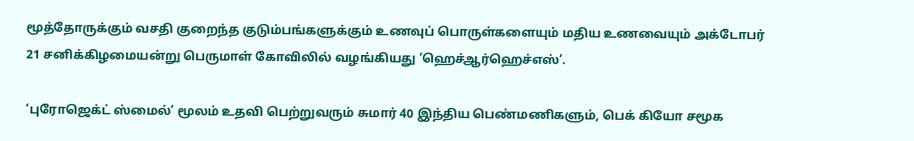மூத்தோருக்கும் வசதி குறைந்த குடும்பங்களுக்கும் உணவுப் பொருள்களையும் மதிய உணவையும் அக்டோபர் 21 சனிக்கிழமையன்று பெருமாள் கோவிலில் வழங்கியது ‘ஹெச்ஆர்ஹெச்எஸ்’.

‘புரோஜெக்ட் ஸ்மைல்’ மூலம் உதவி பெற்றுவரும் சுமார் 40 இந்திய பெண்மணிகளும், பெக் கியோ சமூக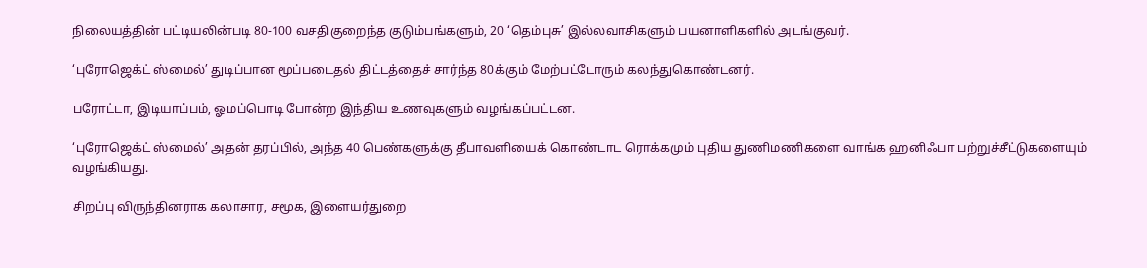நிலையத்தின் பட்டியலின்படி 80-100 வசதிகுறைந்த குடும்பங்களும், 20 ‘தெம்புசு’ இல்லவாசிகளும் பயனாளிகளில் அடங்குவர்.

‘புரோஜெக்ட் ஸ்மைல்’ துடிப்பான மூப்படைதல் திட்டத்தைச் சார்ந்த 80க்கும் மேற்பட்டோரும் கலந்துகொண்டனர்.

பரோட்டா, இடியாப்பம், ஓமப்பொடி போன்ற இந்திய உணவுகளும் வழங்கப்பட்டன.

‘புரோஜெக்ட் ஸ்மைல்’ அதன் தரப்பில், அந்த 40 பெண்களுக்கு தீபாவளியைக் கொண்டாட ரொக்கமும் புதிய துணிமணிகளை வாங்க ஹனிஃபா பற்றுச்சீட்டுகளையும் வழங்கியது.

சிறப்பு விருந்தினராக கலாசார, சமூக, இளையர்துறை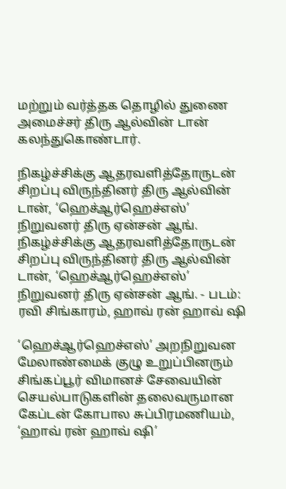மற்றும் வர்த்தக தொழில் துணை அமைச்சர் திரு ஆல்வின் டான் கலந்துகொண்டார்.

நிகழ்ச்சிக்கு ஆதரவளித்தோருடன் சிறப்பு விருந்தினர் திரு ஆல்வின் டான், ‘ஹெச்ஆர்ஹெச்எஸ்’ நிறுவனர் திரு ஏன்சன் ஆங்.
நிகழ்ச்சிக்கு ஆதரவளித்தோருடன் சிறப்பு விருந்தினர் திரு ஆல்வின் டான், ‘ஹெச்ஆர்ஹெச்எஸ்’ நிறுவனர் திரு ஏன்சன் ஆங். - படம்: ரவி சிங்காரம், ஹாவ் ரன் ஹாவ் ஷி

‘ஹெச்ஆர்ஹெச்எஸ்’ அறநிறுவன மேலாண்மைக் குழு உறுப்பினரும் சிங்கப்பூர் விமானச் சேவையின் செயல்பாடுகளின் தலைவருமான கேப்டன் கோபால சுப்பிரமணியம், ‘ஹாவ் ரன் ஹாவ் ஷி’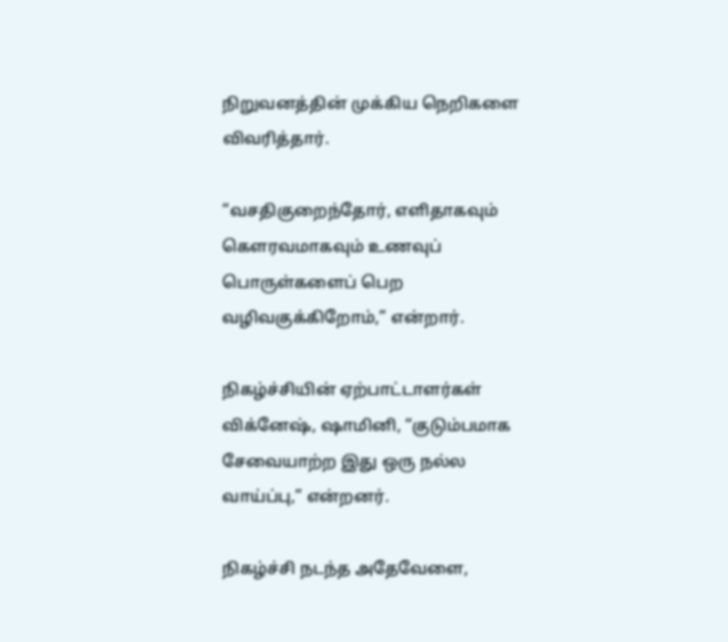நிறுவனத்தின் முக்கிய நெறிகளை விவரித்தார்.

“வசதிகுறைந்தோர், எளிதாகவும் கெளரவமாகவும் உணவுப் பொருள்களைப் பெற வழிவகுக்கிறோம்,” என்றார்.

நிகழ்ச்சியின் ஏற்பாட்டாளர்கள் விக்னேஷ், ஷாமினி, “குடும்பமாக சேவையாற்ற இது ஒரு நல்ல வாய்ப்பு,” என்றனர்.

நிகழ்ச்சி நடந்த அதேவேளை,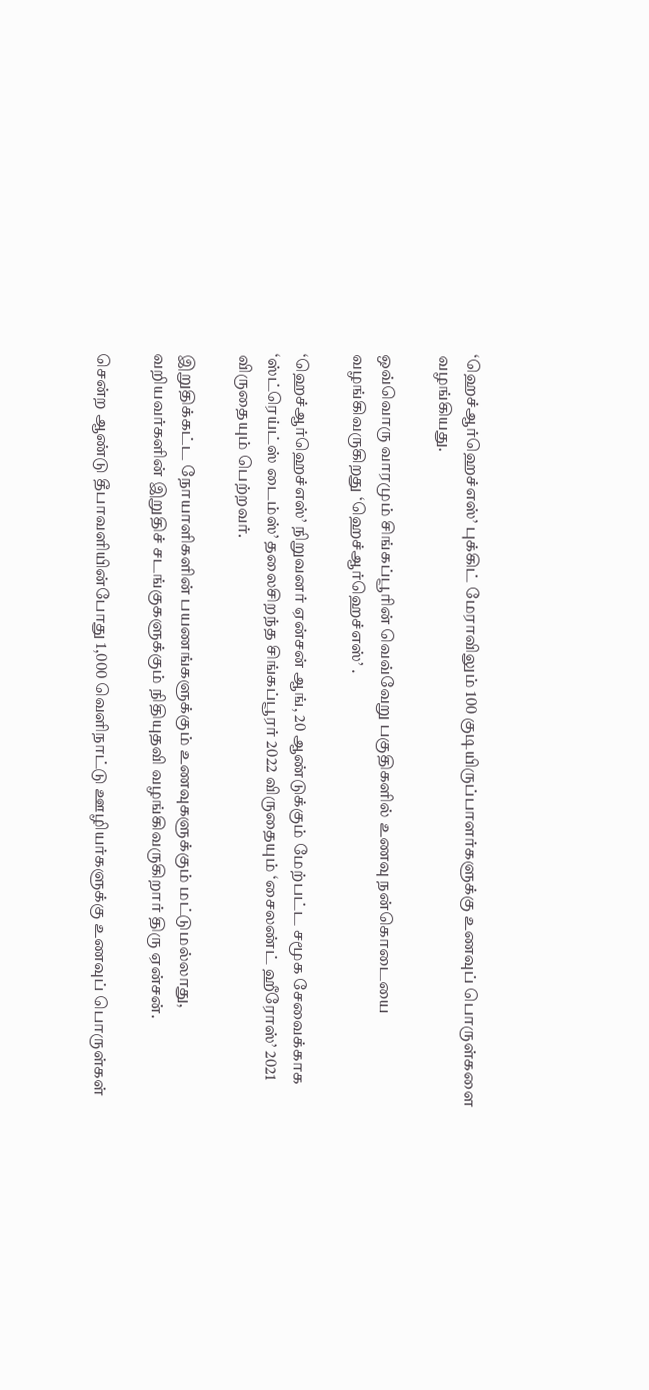‘ஹெச்ஆர்ஹெச்எஸ்’ புக்கிட் மேராவிலும் 100 குடியிருப்பாளர்களுக்கு உணவுப் பொருள்களை வழங்கியது.

ஒவ்வொரு வாரமும் சிங்கப்பூரின் வெவ்வேறு பகுதிகளில் உணவு நன்கொடையை வழங்கிவருகிறது ‘ஹெச்ஆர்ஹெச்எஸ்’ .

‘ஹெச்ஆர்ஹெச்எஸ்’ நிறுவனர் ஏன்சன் ஆங், 20 ஆண்டுக்கும் மேற்பட்ட சமூக சேவைக்காக ‘ஸ்ட்ரெய்ட்ஸ் டைம்ஸ்’ தலைசிறந்த சிங்கப்பூரர் 2022 விருதையும் ‘சைலண்ட் ஹீரோஸ்’ 2021 விருதையும் பெற்றவர்.

இறுதிக்கட்ட நோயாளிகளின் பயணங்களுக்கும் உணவுகளுக்கும் மட்டுமல்லாது, வறியவர்களின் இறுதிச் சடங்குகளுக்கும் நிதியுதவி வழங்கிவருகிறார் திரு ஏன்சன்.

சென்ற ஆண்டு தீபாவளியின்போது 1,000 வெளிநாட்டு ஊழியர்களுக்கு உணவுப் பொருள்கள்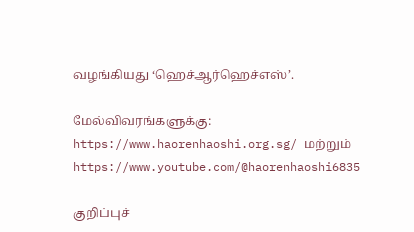வழங்கியது ‘ஹெச்ஆர்ஹெச்எஸ்’.

மேல்விவரங்களுக்கு: https://www.haorenhaoshi.org.sg/ மற்றும் https://www.youtube.com/@haorenhaoshi6835

குறிப்புச்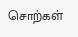சொற்கள்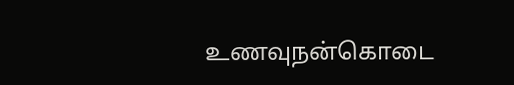உணவுநன்கொடை